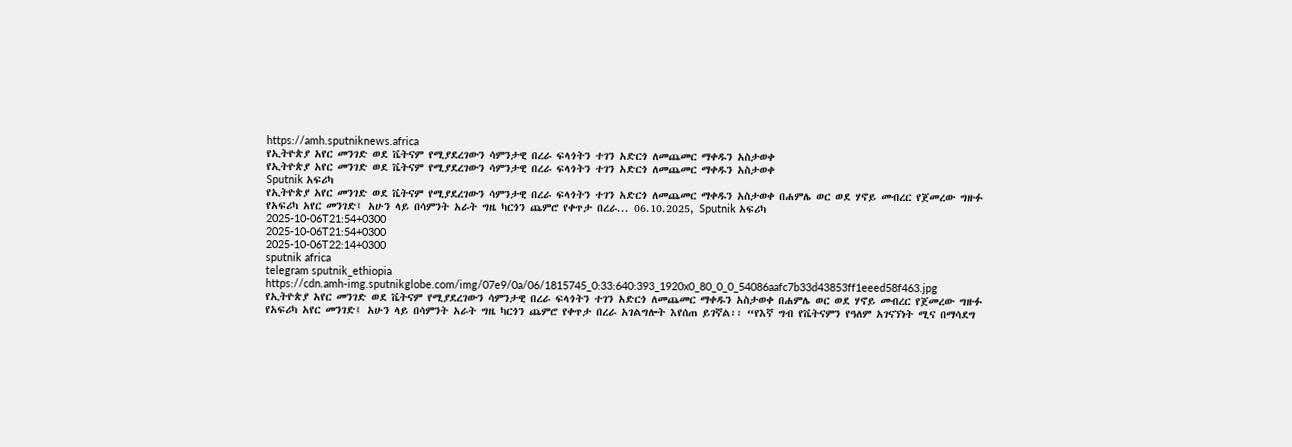https://amh.sputniknews.africa
የኢትዮጵያ አየር መንገድ ወደ ቬትናም የሚያደረገውን ሳምንታዊ በረራ ፍላጎትን ተገን አድርጎ ለመጨመር ማቀዱን አስታወቀ
የኢትዮጵያ አየር መንገድ ወደ ቬትናም የሚያደረገውን ሳምንታዊ በረራ ፍላጎትን ተገን አድርጎ ለመጨመር ማቀዱን አስታወቀ
Sputnik አፍሪካ
የኢትዮጵያ አየር መንገድ ወደ ቬትናም የሚያደረገውን ሳምንታዊ በረራ ፍላጎትን ተገን አድርጎ ለመጨመር ማቀዱን አስታወቀ በሐምሌ ወር ወደ ሃኖይ መብረር የጀመረው ግዙፉ የአፍሪካ አየር መንገድ፤ አሁን ላይ በሳምንት አራት ግዜ ካርጎን ጨምሮ የቀጥታ በረራ... 06.10.2025, Sputnik አፍሪካ
2025-10-06T21:54+0300
2025-10-06T21:54+0300
2025-10-06T22:14+0300
sputnik africa
telegram sputnik_ethiopia
https://cdn.amh-img.sputnikglobe.com/img/07e9/0a/06/1815745_0:33:640:393_1920x0_80_0_0_54086aafc7b33d43853ff1eeed58f463.jpg
የኢትዮጵያ አየር መንገድ ወደ ቬትናም የሚያደረገውን ሳምንታዊ በረራ ፍላጎትን ተገን አድርጎ ለመጨመር ማቀዱን አስታወቀ በሐምሌ ወር ወደ ሃኖይ መብረር የጀመረው ግዙፉ የአፍሪካ አየር መንገድ፤ አሁን ላይ በሳምንት አራት ግዜ ካርጎን ጨምሮ የቀጥታ በረራ አገልግሎት እየሰጠ ይገኛል፡፡ “የእኛ ግብ የቬትናምን የዓለም አገናኘነት ሚና በማሳደግ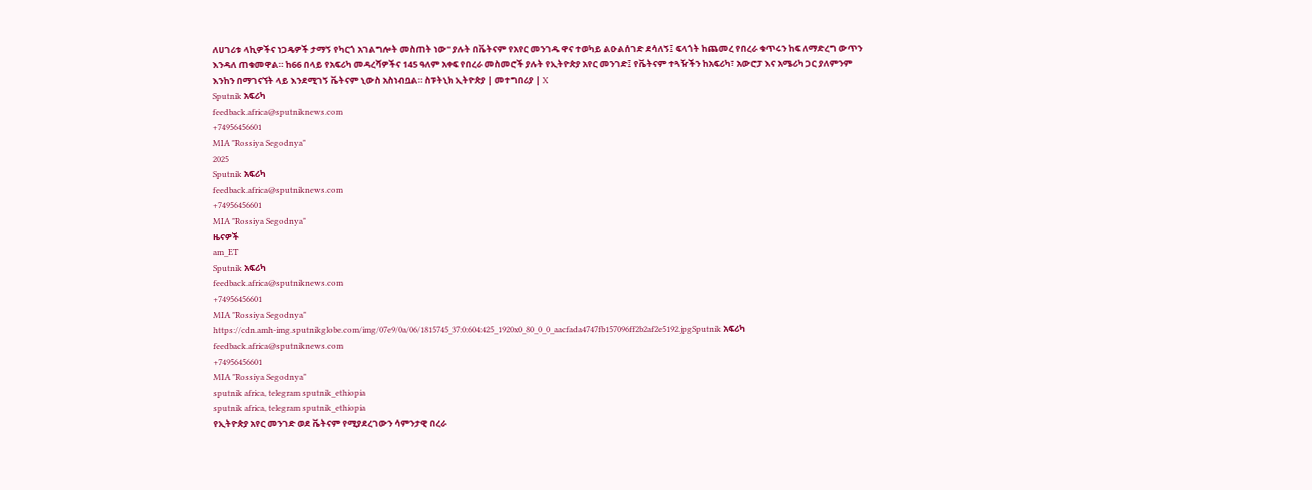ለሀገሪቱ ላኪዎችና ነጋዴዎች ታማኝ የካርጎ አገልግሎት መስጠት ነው" ያሉት በቬትናም የአየር መንገዱ ዋና ተወካይ ልዑልሰገድ ደሳለኝ፤ ፍላጎት ከጨመረ የበረራ ቁጥሩን ከፍ ለማድረግ ውጥን እንዳለ ጠቁመዋል። ከ66 በላይ የአፍሪካ መዳረሻዎችና 145 ዓለም አቀፍ የበረራ መስመሮች ያሉት የኢትዮጵያ አየር መንገድ፤ የቬትናም ተጓዥችን ከአፍሪካ፣ አውሮፓ እና አሜሪካ ጋር ያለምንም እንከን በማገናኘት ላይ እንደሚገኝ ቬትናም ኒውስ አስነብቧል። ስፑትኒክ ኢትዮጵያ | መተግበሪያ | X
Sputnik አፍሪካ
feedback.africa@sputniknews.com
+74956456601
MIA "Rossiya Segodnya"
2025
Sputnik አፍሪካ
feedback.africa@sputniknews.com
+74956456601
MIA "Rossiya Segodnya"
ዜናዎች
am_ET
Sputnik አፍሪካ
feedback.africa@sputniknews.com
+74956456601
MIA "Rossiya Segodnya"
https://cdn.amh-img.sputnikglobe.com/img/07e9/0a/06/1815745_37:0:604:425_1920x0_80_0_0_aacfada4747fb157096ff2b2af2e5192.jpgSputnik አፍሪካ
feedback.africa@sputniknews.com
+74956456601
MIA "Rossiya Segodnya"
sputnik africa, telegram sputnik_ethiopia
sputnik africa, telegram sputnik_ethiopia
የኢትዮጵያ አየር መንገድ ወደ ቬትናም የሚያደረገውን ሳምንታዊ በረራ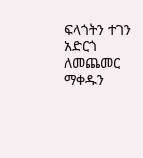ፍላጎትን ተገን አድርጎ ለመጨመር ማቀዱን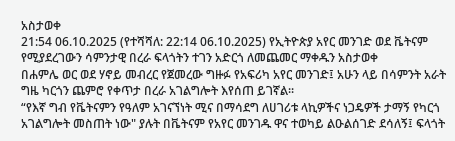አስታወቀ
21:54 06.10.2025 (የተሻሻለ: 22:14 06.10.2025) የኢትዮጵያ አየር መንገድ ወደ ቬትናም የሚያደረገውን ሳምንታዊ በረራ ፍላጎትን ተገን አድርጎ ለመጨመር ማቀዱን አስታወቀ
በሐምሌ ወር ወደ ሃኖይ መብረር የጀመረው ግዙፉ የአፍሪካ አየር መንገድ፤ አሁን ላይ በሳምንት አራት ግዜ ካርጎን ጨምሮ የቀጥታ በረራ አገልግሎት እየሰጠ ይገኛል፡፡
“የእኛ ግብ የቬትናምን የዓለም አገናኘነት ሚና በማሳደግ ለሀገሪቱ ላኪዎችና ነጋዴዎች ታማኝ የካርጎ አገልግሎት መስጠት ነው" ያሉት በቬትናም የአየር መንገዱ ዋና ተወካይ ልዑልሰገድ ደሳለኝ፤ ፍላጎት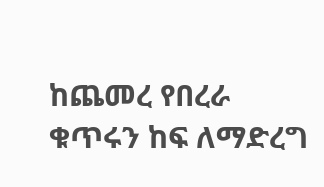ከጨመረ የበረራ ቁጥሩን ከፍ ለማድረግ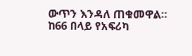ውጥን እንዳለ ጠቁመዋል።
ከ66 በላይ የአፍሪካ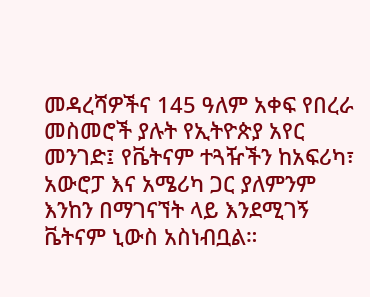መዳረሻዎችና 145 ዓለም አቀፍ የበረራ መስመሮች ያሉት የኢትዮጵያ አየር መንገድ፤ የቬትናም ተጓዥችን ከአፍሪካ፣ አውሮፓ እና አሜሪካ ጋር ያለምንም እንከን በማገናኘት ላይ እንደሚገኝ ቬትናም ኒውስ አስነብቧል።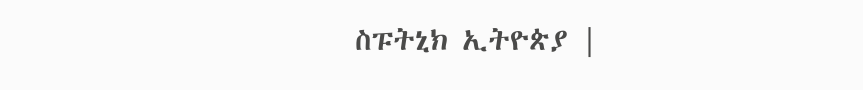ስፑትኒክ ኢትዮጵያ |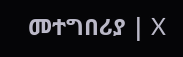መተግበሪያ | X